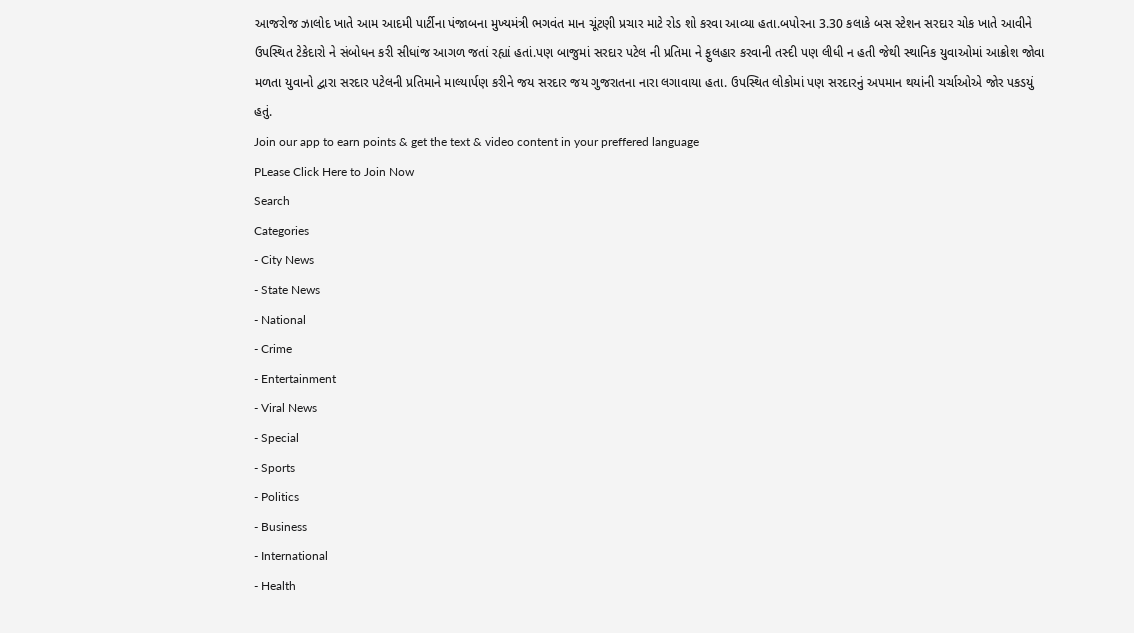આજરોજ ઝાલોદ ખાતે આમ આદમી પાર્ટીના પંજાબના મુખ્યમંત્રી ભગવંત માન ચૂંટણી પ્રચાર માટે રોડ શો કરવા આવ્યા હતા.બપોરના 3.30 કલાકે બસ સ્ટેશન સરદાર ચોક ખાતે આવીને ઉપસ્થિત ટેકેદારો ને સંબોધન કરી સીધાંજ આગળ જતાં રહ્યાં હતાં.પણ બાજુમાં સરદાર પટેલ ની પ્રતિમા ને ફુલહાર કરવાની તસ્દી પણ લીધી ન હતી જેથી સ્થાનિક યુવાઓમાં આક્રોશ જોવા મળતા યુવાનો દ્વારા સરદાર પટેલની પ્રતિમાને માલ્યાર્પણ કરીને જય સરદાર જય ગુજરાતના નારા લગાવાયા હતા. ઉપસ્થિત લોકોમાં પણ સરદારનું અપમાન થયાંની ચર્ચાઓએ જોર પકડયું હતું.
Join our app to earn points & get the text & video content in your preffered language
PLease Click Here to Join Now
Search
Categories
- City News
- State News
- National
- Crime
- Entertainment
- Viral News
- Special
- Sports
- Politics
- Business
- International
- Health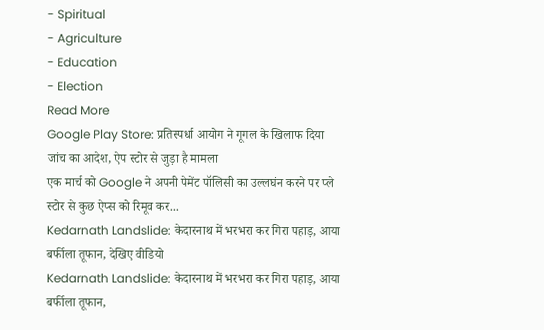- Spiritual
- Agriculture
- Education
- Election
Read More
Google Play Store: प्रतिस्पर्धा आयोग ने गूगल के खिलाफ दिया जांच का आदेश, ऐप स्टोर से जुड़ा है मामला
एक मार्च को Google ने अपनी पेमेंट पॉलिसी का उल्लघंन करने पर प्ले स्टोर से कुछ ऐप्स को रिमूव कर...
Kedarnath Landslide: केदारनाथ में भरभरा कर गिरा पहाड़, आया बर्फीला तूफान, देखिए वीडियो
Kedarnath Landslide: केदारनाथ में भरभरा कर गिरा पहाड़, आया बर्फीला तूफान,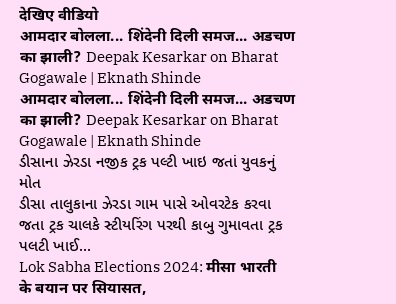देखिए वीडियो
आमदार बोलला... शिंदेनी दिली समज... अडचण का झाली? Deepak Kesarkar on Bharat Gogawale | Eknath Shinde
आमदार बोलला... शिंदेनी दिली समज... अडचण का झाली? Deepak Kesarkar on Bharat Gogawale | Eknath Shinde
ડીસાના ઝેરડા નજીક ટ્રક પલ્ટી ખાઇ જતાં યુવકનું મોત
ડીસા તાલુકાના ઝેરડા ગામ પાસે ઓવરટેક કરવા જતા ટ્રક ચાલકે સ્ટીયરિંગ પરથી કાબુ ગુમાવતા ટ્રક પલટી ખાઈ...
Lok Sabha Elections 2024: मीसा भारती के बयान पर सियासत,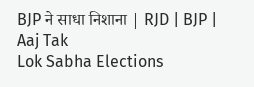BJP ने साधा निशाना | RJD | BJP | Aaj Tak
Lok Sabha Elections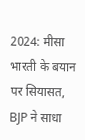2024: मीसा भारती के बयान पर सियासत, BJP ने साधा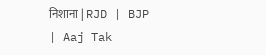निशाना | RJD | BJP | Aaj Tak